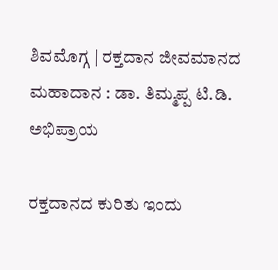ಶಿವಮೊಗ್ಗ | ರಕ್ತದಾನ ಜೀವಮಾನದ ಮಹಾದಾನ : ಡಾ. ತಿಮ್ಮಪ್ಪ ಟಿ.ಡಿ. ಅಭಿಪ್ರಾಯ

ರಕ್ತದಾನದ ಕುರಿತು ಇಂದು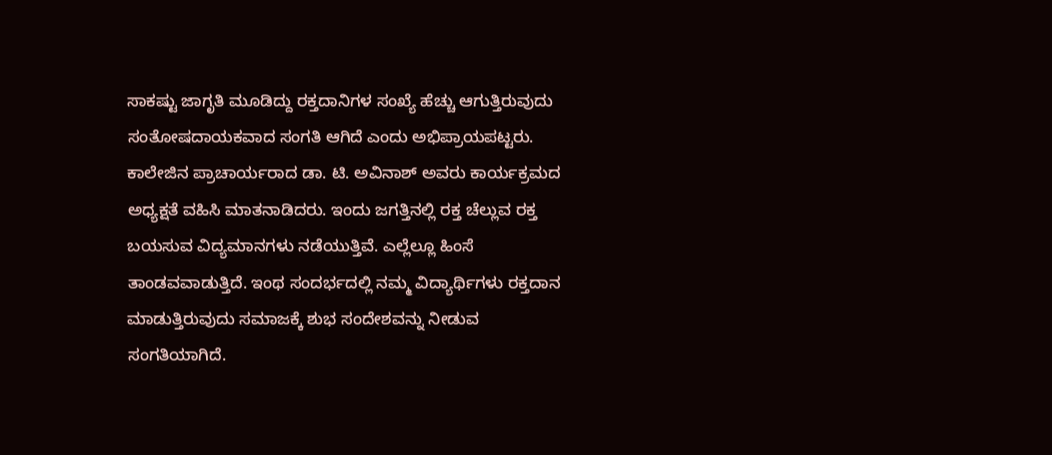ಸಾಕಷ್ಟು ಜಾಗೃತಿ ಮೂಡಿದ್ದು ರಕ್ತದಾನಿಗಳ ಸಂಖ್ಯೆ ಹೆಚ್ಚು ಆಗುತ್ತಿರುವುದು ಸಂತೋಷದಾಯಕವಾದ ಸಂಗತಿ ಆಗಿದೆ ಎಂದು ಅಭಿಪ್ರಾಯಪಟ್ಟರು. ಕಾಲೇಜಿನ ಪ್ರಾಚಾರ್ಯರಾದ ಡಾ. ಟಿ. ಅವಿನಾಶ್ ಅವರು ಕಾರ್ಯಕ್ರಮದ ಅಧ್ಯಕ್ಷತೆ ವಹಿಸಿ ಮಾತನಾಡಿದರು. ಇಂದು ಜಗತ್ತಿನಲ್ಲಿ ರಕ್ತ ಚೆಲ್ಲುವ ರಕ್ತ ಬಯಸುವ ವಿದ್ಯಮಾನಗಳು ನಡೆಯುತ್ತಿವೆ. ಎಲ್ಲೆಲ್ಲೂ ಹಿಂಸೆ ತಾಂಡವವಾಡುತ್ತಿದೆ. ಇಂಥ ಸಂದರ್ಭದಲ್ಲಿ ನಮ್ಮ ವಿದ್ಯಾರ್ಥಿಗಳು ರಕ್ತದಾನ ಮಾಡುತ್ತಿರುವುದು ಸಮಾಜಕ್ಕೆ ಶುಭ ಸಂದೇಶವನ್ನು ನೀಡುವ ಸಂಗತಿಯಾಗಿದೆ.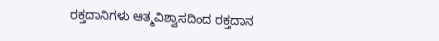ರಕ್ತದಾನಿಗಳು ಆತ್ಮವಿಶ್ವಾಸದಿಂದ ರಕ್ತದಾನ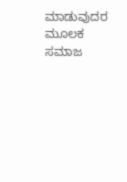ಮಾಡುವುದರ ಮೂಲಕ ಸಮಾಜ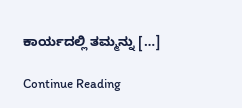ಕಾರ್ಯದಲ್ಲಿ ತಮ್ಮನ್ನು […]

Continue Reading